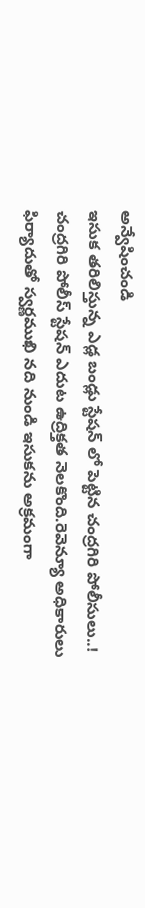అన్వేషించండి
ఇసుక తరిలిస్తున్న ఎడ్ల బండ్లు స్టేషన్ లో పెట్టిన చంద్రగిరి పోలీసులు..!
చంద్రగిరి పోలీస్ స్టేషన్ ఎదుట ఉద్రిక్తత నెలకొంది.రెవెన్యూ అధికారులు ఫిర్యాదుతో స్వర్ణముఖి నది నుండి ఇసుకను అక్రమంగా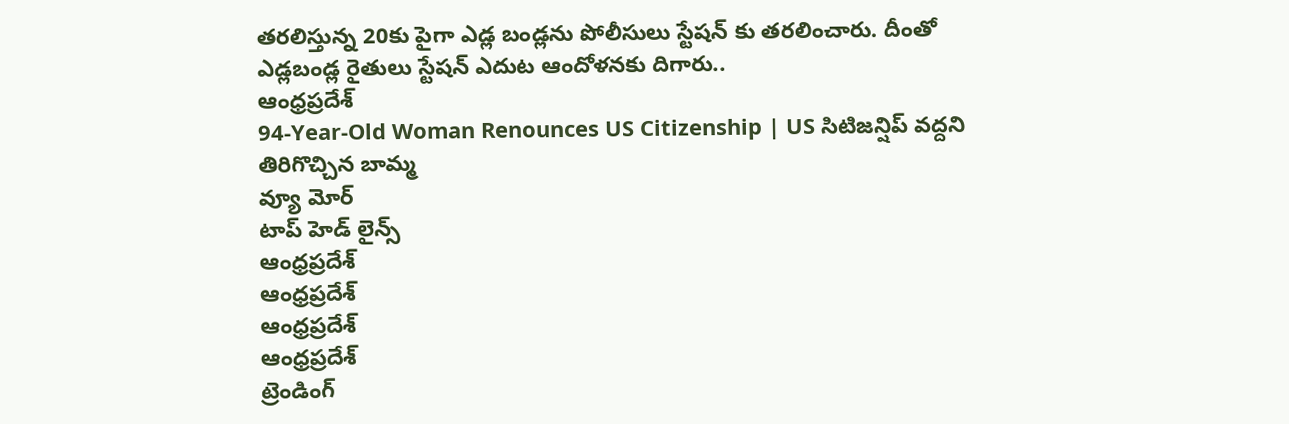తరలిస్తున్న 20కు పైగా ఎడ్ల బండ్లను పోలీసులు స్టేషన్ కు తరలించారు. దీంతో ఎడ్లబండ్ల రైతులు స్టేషన్ ఎదుట ఆందోళనకు దిగారు..
ఆంధ్రప్రదేశ్
94-Year-Old Woman Renounces US Citizenship | US సిటిజన్షిప్ వద్దని తిరిగొచ్చిన బామ్మ
వ్యూ మోర్
టాప్ హెడ్ లైన్స్
ఆంధ్రప్రదేశ్
ఆంధ్రప్రదేశ్
ఆంధ్రప్రదేశ్
ఆంధ్రప్రదేశ్
ట్రెండింగ్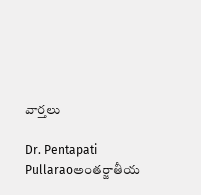వార్తలు

Dr. Pentapati Pullaraoఅంతర్జాతీయ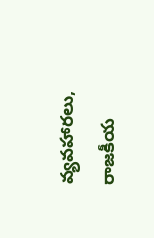వ్యవహారలు, రాజకీయ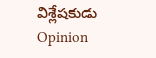విశ్లేషకుడు
Opinion